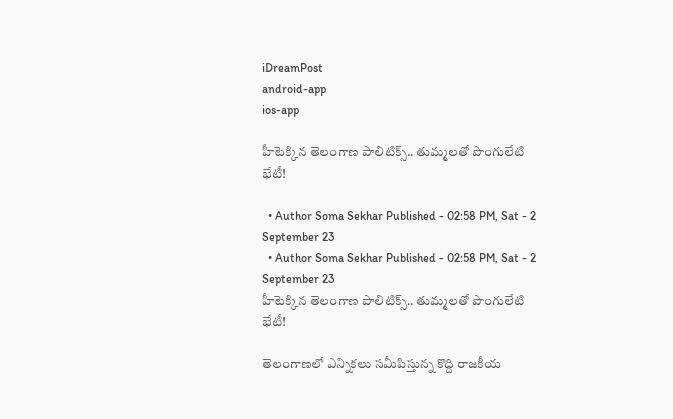iDreamPost
android-app
ios-app

హీటెక్కిన తెలంగాణ పాలిటిక్స్.. తుమ్మలతో పొంగులేటి భేటీ!

  • Author Soma Sekhar Published - 02:58 PM, Sat - 2 September 23
  • Author Soma Sekhar Published - 02:58 PM, Sat - 2 September 23
హీటెక్కిన తెలంగాణ పాలిటిక్స్.. తుమ్మలతో పొంగులేటి భేటీ!

తెలంగాణలో ఎన్నికలు సమీపిస్తున్న కొద్ది రాజకీయ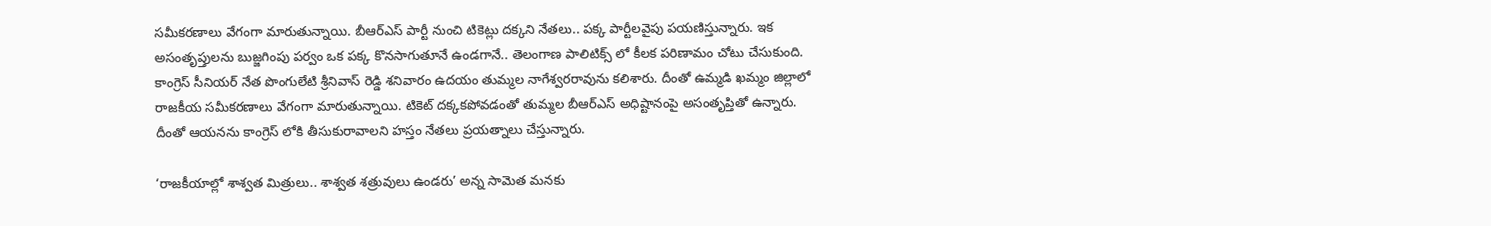సమీకరణాలు వేగంగా మారుతున్నాయి. బీఆర్ఎస్ పార్టీ నుంచి టికెట్లు దక్కని నేతలు.. పక్క పార్టీలవైపు పయణిస్తున్నారు. ఇక అసంతృప్తులను బుజ్జగింపు పర్వం ఒక పక్క కొనసాగుతూనే ఉండగానే.. తెలంగాణ పాలిటిక్స్ లో కీలక పరిణామం చోటు చేసుకుంది. కాంగ్రెస్ సీనియర్ నేత పొంగులేటి శ్రీనివాస్ రెడ్డి శనివారం ఉదయం తుమ్మల నాగేశ్వరరావును కలిశారు. దీంతో ఉమ్మడి ఖమ్మం జిల్లాలో రాజకీయ సమీకరణాలు వేగంగా మారుతున్నాయి. టికెట్ దక్కకపోవడంతో తుమ్మల బీఆర్ఎస్ అధిష్టానంపై అసంతృప్తితో ఉన్నారు. దీంతో ఆయనను కాంగ్రెస్ లోకి తీసుకురావాలని హస్తం నేతలు ప్రయత్నాలు చేస్తున్నారు.

‘రాజకీయాల్లో శాశ్వత మిత్రులు.. శాశ్వత శత్రువులు ఉండరు’ అన్న సామెత మనకు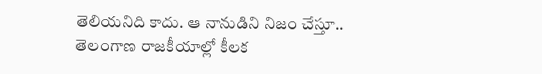తెలియనిది కాదు. ఆ నానుడిని నిజం చేస్తూ.. తెలంగాణ రాజకీయాల్లో కీలక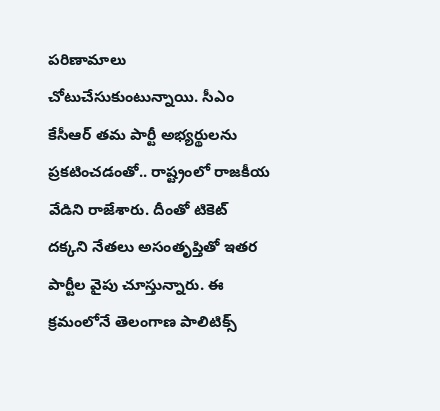పరిణామాలు చోటుచేసుకుంటున్నాయి. సీఎం కేసీఆర్ తమ పార్టీ అభ్యర్థులను ప్రకటించడంతో.. రాష్ట్రంలో రాజకీయ వేడిని రాజేశారు. దీంతో టికెట్ దక్కని నేతలు అసంతృప్తితో ఇతర పార్టీల వైపు చూస్తున్నారు. ఈ క్రమంలోనే తెలంగాణ పాలిటిక్స్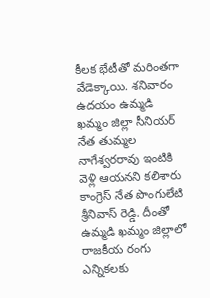కీలక భేటీతో మరింతగా వేడెక్కాయి. శనివారం ఉదయం ఉమ్మడి ఖమ్మం జిల్లా సీనియర్ నేత తుమ్మల నాగేశ్వరరావు ఇంటికి వెళ్లి ఆయనని కలిశారు కాంగ్రెస్ నేత పొంగులేటి శ్రీనివాస్ రెడ్డి. దీంతో ఉమ్మడి ఖమ్మం జిల్లాలో రాజకీయ రంగు ఎన్నికలకు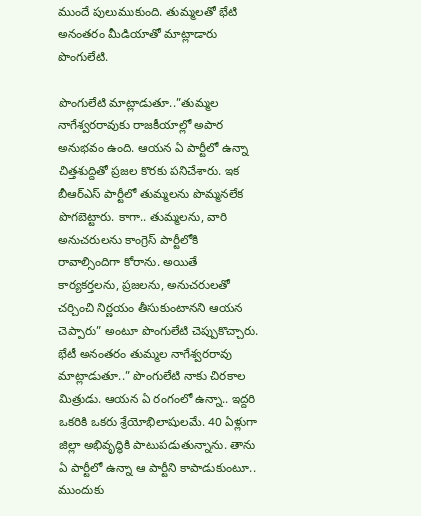ముందే పులుముకుంది. తుమ్మలతో భేటి అనంతరం మీడియాతో మాట్లాడారు పొంగులేటి.

పొంగులేటి మాట్లాడుతూ..”తుమ్మల నాగేశ్వరరావుకు రాజకీయాల్లో అపార అనుభవం ఉంది. ఆయన ఏ పార్టీలో ఉన్నా చిత్తశుద్దితో ప్రజల కొరకు పనిచేశారు. ఇక బీఆర్ఎస్ పార్టీలో తుమ్మలను పొమ్మనలేక పొగబెట్టారు. కాగా.. తుమ్మలను, వారి అనుచరులను కాంగ్రెస్ పార్టీలోకి రావాల్సిందిగా కోరాను. అయితే కార్యకర్తలను, ప్రజలను, అనుచరులతో చర్చించి నిర్ణయం తీసుకుంటానని ఆయన చెప్పారు” అంటూ పొంగులేటి చెప్పుకొచ్చారు. భేటీ అనంతరం తుమ్మల నాగేశ్వరరావు మాట్లాడుతూ..” పొంగులేటి నాకు చిరకాల మిత్రుడు. ఆయన ఏ రంగంలో ఉన్నా.. ఇద్దరి ఒకరికి ఒకరు శ్రేయోభిలాషులమే. 40 ఏళ్లుగా జిల్లా అభివృద్ధికి పాటుపడుతున్నాను. తాను ఏ పార్టీలో ఉన్నా ఆ పార్టీని కాపాడుకుంటూ.. ముందుకు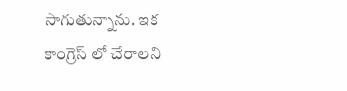సాగుతున్నాను. ఇక కాంగ్రెస్ లో చేరాలని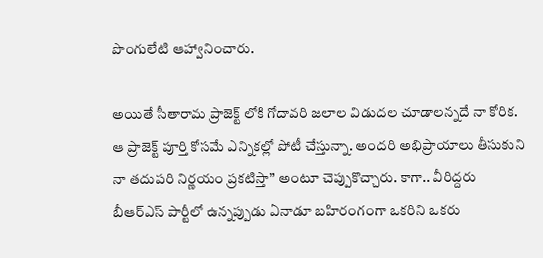పొంగులేటి ఆహ్వానించారు.

అయితే సీతారామ ప్రాజెక్ట్ లోకి గోదావరి జలాల విడుదల చూడాలన్నదే నా కోరిక. ఆ ప్రాజెక్ట్ పూర్తి కోసమే ఎన్నికల్లో పోటీ చేస్తున్నా. అందరి అభిప్రాయాలు తీసుకుని నా తదుపరి నిర్ణయం ప్రకటిస్తా” అంటూ చెప్పుకొచ్చారు. కాగా.. వీరిద్దరు బీఆర్ఎస్ పార్టీలో ఉన్నప్పుడు ఏనాడూ బహిరంగంగా ఒకరిని ఒకరు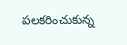పలకరించుకున్న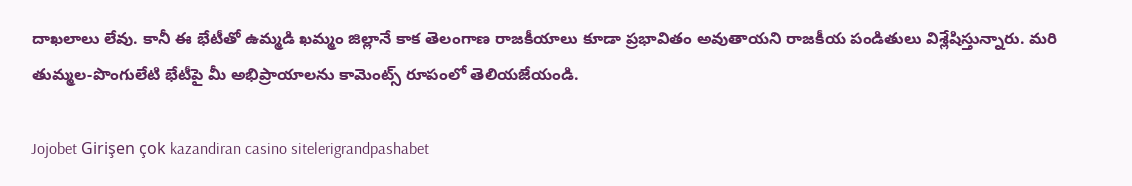దాఖలాలు లేవు. కానీ ఈ భేటీతో ఉమ్మడి ఖమ్మం జిల్లానే కాక తెలంగాణ రాజకీయాలు కూడా ప్రభావితం అవుతాయని రాజకీయ పండితులు విశ్లేషిస్తున్నారు. మరి తుమ్మల-పొంగులేటి భేటీపై మీ అభిప్రాయాలను కామెంట్స్ రూపంలో తెలియజేయండి.

Jojobet Girişen çok kazandiran casino sitelerigrandpashabet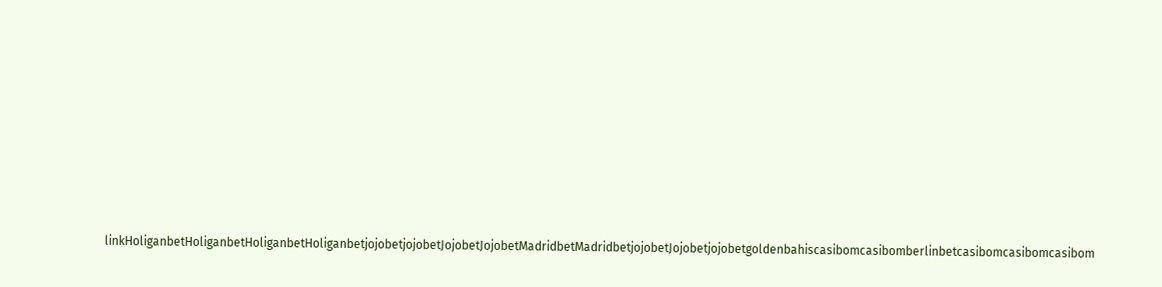linkHoliganbetHoliganbetHoliganbetHoliganbetjojobetjojobetJojobetJojobetMadridbetMadridbetjojobetJojobetjojobetgoldenbahiscasibomcasibomberlinbetcasibomcasibomcasibom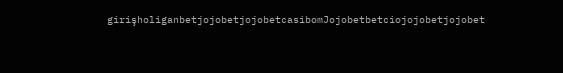girişholiganbetjojobetjojobetcasibomJojobetbetciojojobetjojobet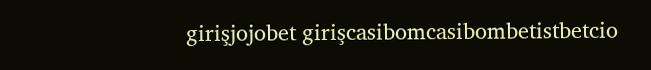girişjojobet girişcasibomcasibombetistbetcio